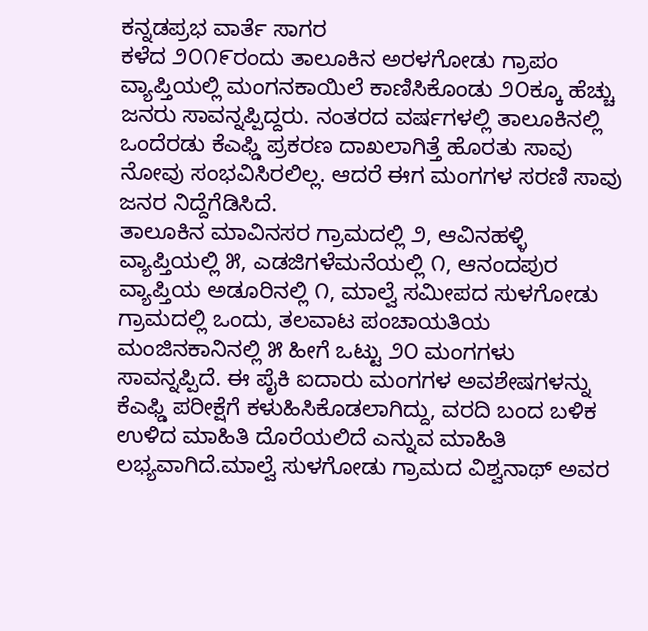ಕನ್ನಡಪ್ರಭ ವಾರ್ತೆ ಸಾಗರ
ಕಳೆದ ೨೦೧೯ರಂದು ತಾಲೂಕಿನ ಅರಳಗೋಡು ಗ್ರಾಪಂ ವ್ಯಾಪ್ತಿಯಲ್ಲಿ ಮಂಗನಕಾಯಿಲೆ ಕಾಣಿಸಿಕೊಂಡು ೨೦ಕ್ಕೂ ಹೆಚ್ಚು ಜನರು ಸಾವನ್ನಪ್ಪಿದ್ದರು. ನಂತರದ ವರ್ಷಗಳಲ್ಲಿ ತಾಲೂಕಿನಲ್ಲಿ ಒಂದೆರಡು ಕೆಎಫ್ಡಿ ಪ್ರಕರಣ ದಾಖಲಾಗಿತ್ತೆ ಹೊರತು ಸಾವು ನೋವು ಸಂಭವಿಸಿರಲಿಲ್ಲ. ಆದರೆ ಈಗ ಮಂಗಗಳ ಸರಣಿ ಸಾವು ಜನರ ನಿದ್ದೆಗೆಡಿಸಿದೆ.
ತಾಲೂಕಿನ ಮಾವಿನಸರ ಗ್ರಾಮದಲ್ಲಿ ೨, ಆವಿನಹಳ್ಳಿ ವ್ಯಾಪ್ತಿಯಲ್ಲಿ ೫, ಎಡಜಿಗಳೆಮನೆಯಲ್ಲಿ ೧, ಆನಂದಪುರ ವ್ಯಾಪ್ತಿಯ ಅಡೂರಿನಲ್ಲಿ ೧, ಮಾಲ್ವೆ ಸಮೀಪದ ಸುಳಗೋಡು ಗ್ರಾಮದಲ್ಲಿ ಒಂದು, ತಲವಾಟ ಪಂಚಾಯತಿಯ ಮಂಜಿನಕಾನಿನಲ್ಲಿ ೫ ಹೀಗೆ ಒಟ್ಟು ೨೦ ಮಂಗಗಳು ಸಾವನ್ನಪ್ಪಿದೆ. ಈ ಪೈಕಿ ಐದಾರು ಮಂಗಗಳ ಅವಶೇಷಗಳನ್ನು ಕೆಎಫ್ಡಿ ಪರೀಕ್ಷೆಗೆ ಕಳುಹಿಸಿಕೊಡಲಾಗಿದ್ದು, ವರದಿ ಬಂದ ಬಳಿಕ ಉಳಿದ ಮಾಹಿತಿ ದೊರೆಯಲಿದೆ ಎನ್ನುವ ಮಾಹಿತಿ ಲಭ್ಯವಾಗಿದೆ.ಮಾಲ್ವೆ ಸುಳಗೋಡು ಗ್ರಾಮದ ವಿಶ್ವನಾಥ್ ಅವರ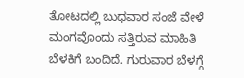ತೋಟದಲ್ಲಿ ಬುಧವಾರ ಸಂಜೆ ವೇಳೆ ಮಂಗವೊಂದು ಸತ್ತಿರುವ ಮಾಹಿತಿ ಬೆಳಕಿಗೆ ಬಂದಿದೆ. ಗುರುವಾರ ಬೆಳಗ್ಗೆ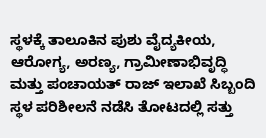ಸ್ಥಳಕ್ಕೆ ತಾಲೂಕಿನ ಪುಶು ವೈದ್ಯಕೀಯ, ಆರೋಗ್ಯ, ಅರಣ್ಯ, ಗ್ರಾಮೀಣಾಭಿವೃದ್ಧಿ ಮತ್ತು ಪಂಚಾಯತ್ ರಾಜ್ ಇಲಾಖೆ ಸಿಬ್ಬಂದಿ ಸ್ಥಳ ಪರಿಶೀಲನೆ ನಡೆಸಿ ತೋಟದಲ್ಲಿ ಸತ್ತು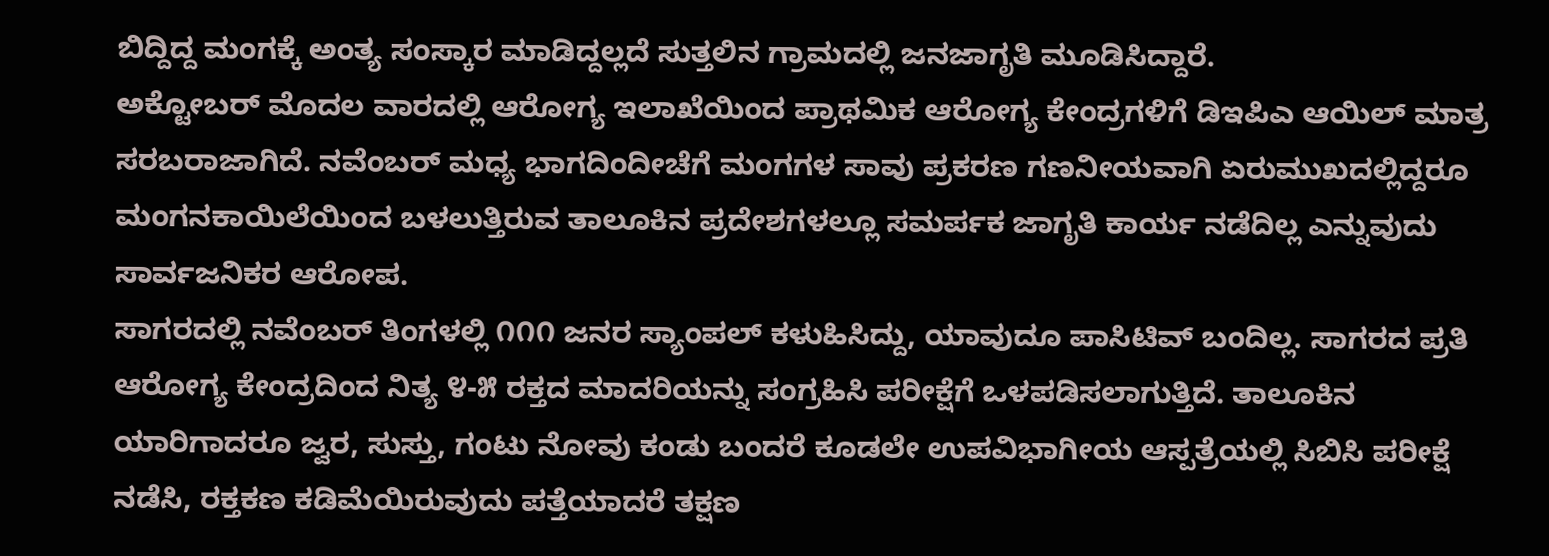ಬಿದ್ದಿದ್ದ ಮಂಗಕ್ಕೆ ಅಂತ್ಯ ಸಂಸ್ಕಾರ ಮಾಡಿದ್ದಲ್ಲದೆ ಸುತ್ತಲಿನ ಗ್ರಾಮದಲ್ಲಿ ಜನಜಾಗೃತಿ ಮೂಡಿಸಿದ್ದಾರೆ.
ಅಕ್ಟೋಬರ್ ಮೊದಲ ವಾರದಲ್ಲಿ ಆರೋಗ್ಯ ಇಲಾಖೆಯಿಂದ ಪ್ರಾಥಮಿಕ ಆರೋಗ್ಯ ಕೇಂದ್ರಗಳಿಗೆ ಡಿಇಪಿಎ ಆಯಿಲ್ ಮಾತ್ರ ಸರಬರಾಜಾಗಿದೆ. ನವೆಂಬರ್ ಮಧ್ಯ ಭಾಗದಿಂದೀಚೆಗೆ ಮಂಗಗಳ ಸಾವು ಪ್ರಕರಣ ಗಣನೀಯವಾಗಿ ಏರುಮುಖದಲ್ಲಿದ್ದರೂ ಮಂಗನಕಾಯಿಲೆಯಿಂದ ಬಳಲುತ್ತಿರುವ ತಾಲೂಕಿನ ಪ್ರದೇಶಗಳಲ್ಲೂ ಸಮರ್ಪಕ ಜಾಗೃತಿ ಕಾರ್ಯ ನಡೆದಿಲ್ಲ ಎನ್ನುವುದು ಸಾರ್ವಜನಿಕರ ಆರೋಪ.
ಸಾಗರದಲ್ಲಿ ನವೆಂಬರ್ ತಿಂಗಳಲ್ಲಿ ೧೧೧ ಜನರ ಸ್ಯಾಂಪಲ್ ಕಳುಹಿಸಿದ್ದು, ಯಾವುದೂ ಪಾಸಿಟಿವ್ ಬಂದಿಲ್ಲ. ಸಾಗರದ ಪ್ರತಿ ಆರೋಗ್ಯ ಕೇಂದ್ರದಿಂದ ನಿತ್ಯ ೪-೫ ರಕ್ತದ ಮಾದರಿಯನ್ನು ಸಂಗ್ರಹಿಸಿ ಪರೀಕ್ಷೆಗೆ ಒಳಪಡಿಸಲಾಗುತ್ತಿದೆ. ತಾಲೂಕಿನ ಯಾರಿಗಾದರೂ ಜ್ವರ, ಸುಸ್ತು, ಗಂಟು ನೋವು ಕಂಡು ಬಂದರೆ ಕೂಡಲೇ ಉಪವಿಭಾಗೀಯ ಆಸ್ಪತ್ರೆಯಲ್ಲಿ ಸಿಬಿಸಿ ಪರೀಕ್ಷೆ ನಡೆಸಿ, ರಕ್ತಕಣ ಕಡಿಮೆಯಿರುವುದು ಪತ್ತೆಯಾದರೆ ತಕ್ಷಣ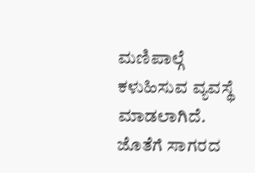ಮಣಿಪಾಲ್ಗೆ ಕಳುಹಿಸುವ ವ್ಯವಸ್ಥೆ ಮಾಡಲಾಗಿದೆ. ಜೊತೆಗೆ ಸಾಗರದ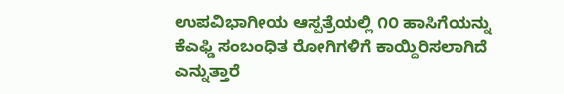ಉಪವಿಭಾಗೀಯ ಆಸ್ಪತ್ರೆಯಲ್ಲಿ ೧೦ ಹಾಸಿಗೆಯನ್ನು ಕೆಎಫ್ಡಿ ಸಂಬಂಧಿತ ರೋಗಿಗಳಿಗೆ ಕಾಯ್ದಿರಿಸಲಾಗಿದೆ ಎನ್ನುತ್ತಾರೆ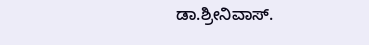ಡಾ.ಶ್ರೀನಿವಾಸ್.